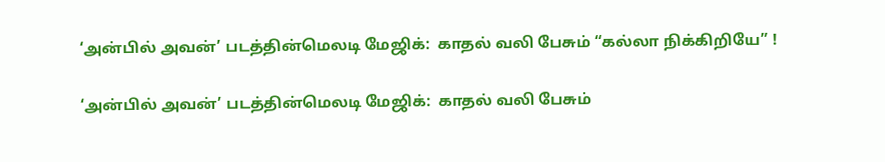‘அன்பில் அவன்’ படத்தின்மெலடி மேஜிக்:  காதல் வலி பேசும் “கல்லா நிக்கிறியே” !

‘அன்பில் அவன்’ படத்தின்மெலடி மேஜிக்:  காதல் வலி பேசும்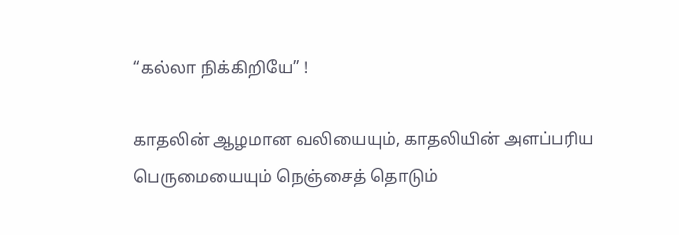“கல்லா நிக்கிறியே” !

காதலின் ஆழமான வலியையும், காதலியின் அளப்பரிய பெருமையையும் நெஞ்சைத் தொடும்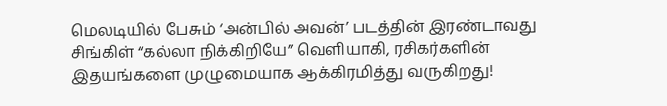மெலடியில் பேசும் ‘அன்பில் அவன்’ படத்தின் இரண்டாவது சிங்கிள் “கல்லா நிக்கிறியே” வெளியாகி, ரசிகர்களின் இதயங்களை முழுமையாக ஆக்கிரமித்து வருகிறது!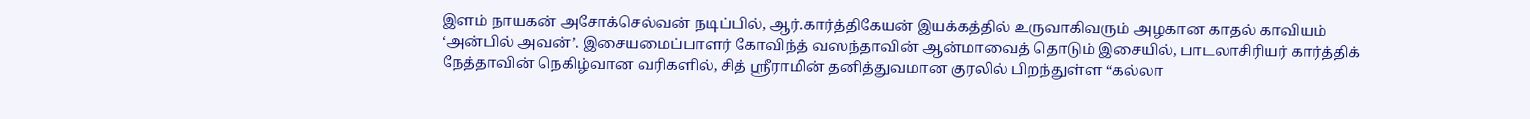இளம் நாயகன் அசோக்செல்வன் நடிப்பில், ஆர்.கார்த்திகேயன் இயக்கத்தில் உருவாகிவரும் அழகான காதல் காவியம் ‘அன்பில் அவன்’. இசையமைப்பாளர் கோவிந்த் வஸந்தாவின் ஆன்மாவைத் தொடும் இசையில், பாடலாசிரியர் கார்த்திக் நேத்தாவின் நெகிழ்வான வரிகளில், சித் ஸ்ரீராமின் தனித்துவமான குரலில் பிறந்துள்ள “கல்லா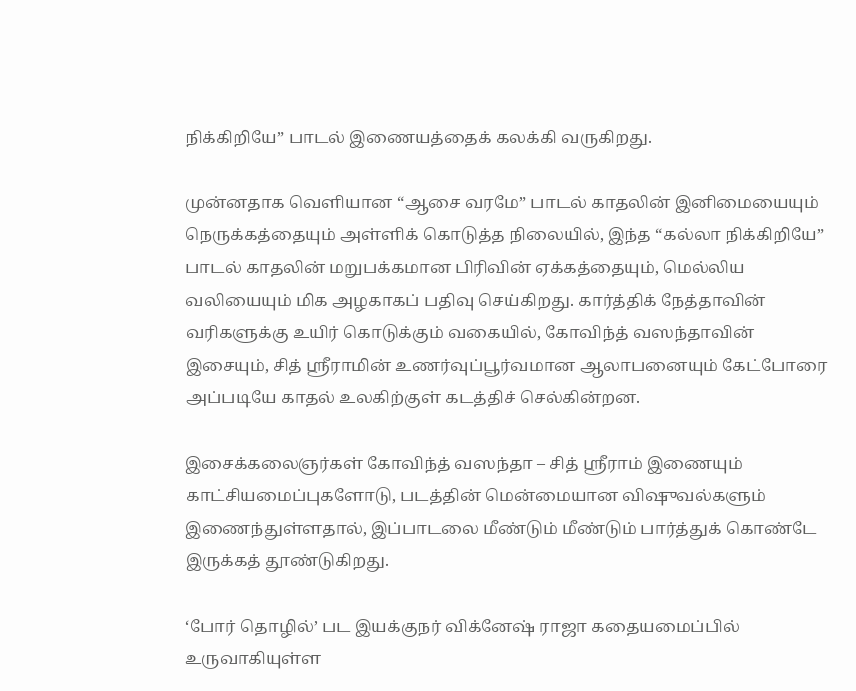நிக்கிறியே” பாடல் இணையத்தைக் கலக்கி வருகிறது.

முன்னதாக வெளியான “ஆசை வரமே” பாடல் காதலின் இனிமையையும் நெருக்கத்தையும் அள்ளிக் கொடுத்த நிலையில், இந்த “கல்லா நிக்கிறியே” பாடல் காதலின் மறுபக்கமான பிரிவின் ஏக்கத்தையும், மெல்லிய வலியையும் மிக அழகாகப் பதிவு செய்கிறது. கார்த்திக் நேத்தாவின் வரிகளுக்கு உயிர் கொடுக்கும் வகையில், கோவிந்த் வஸந்தாவின் இசையும், சித் ஸ்ரீராமின் உணர்வுப்பூர்வமான ஆலாபனையும் கேட்போரை அப்படியே காதல் உலகிற்குள் கடத்திச் செல்கின்றன.

இசைக்கலைஞர்கள் கோவிந்த் வஸந்தா – சித் ஸ்ரீராம் இணையும் காட்சியமைப்புகளோடு, படத்தின் மென்மையான விஷுவல்களும் இணைந்துள்ளதால், இப்பாடலை மீண்டும் மீண்டும் பார்த்துக் கொண்டே இருக்கத் தூண்டுகிறது.

‘போர் தொழில்’ பட இயக்குநர் விக்னேஷ் ராஜா கதையமைப்பில் உருவாகியுள்ள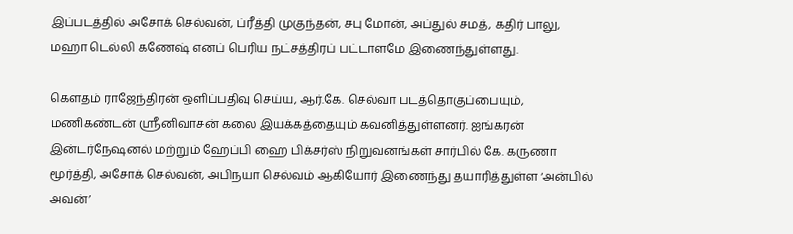இப்படத்தில் அசோக் செல்வன், ப்ரீத்தி முகுந்தன், சபு மோன், அப்துல் சமத், கதிர் பாலு, மஹா டெல்லி கணேஷ் எனப் பெரிய நட்சத்திரப் பட்டாளமே இணைந்துள்ளது.

கௌதம் ராஜேந்திரன் ஒளிப்பதிவு செய்ய, ஆர்.கே. செல்வா படத்தொகுப்பையும், மணிகண்டன் ஸ்ரீனிவாசன் கலை இயக்கத்தையும் கவனித்துள்ளனர். ஐங்கரன் இன்டர்நேஷனல் மற்றும் ஹேப்பி ஹை பிக்சர்ஸ் நிறுவனங்கள் சார்பில் கே. கருணா மூர்த்தி, அசோக் செல்வன், அபிநயா செல்வம் ஆகியோர் இணைந்து தயாரித்துள்ள ‘அன்பில் அவன்’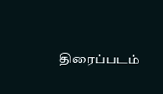திரைப்படம்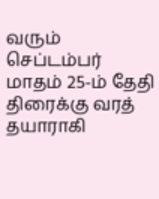வரும் செப்டம்பர் மாதம் 25-ம் தேதி திரைக்கு வரத் தயாராகி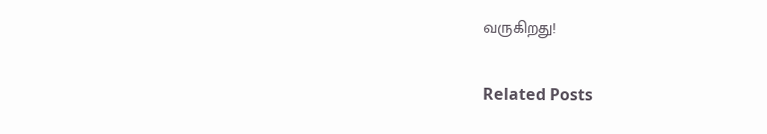வருகிறது!

Related Posts